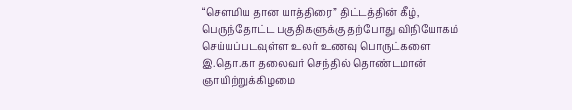“சௌமிய தான யாத்திரை” திட்டத்தின் கீழ், பெருந்தோட்ட பகுதிகளுக்கு தற்போது விநியோகம் செய்யப்படவுள்ள உலர் உணவு பொருட்களை இ.தொ.கா தலைவர் செந்தில் தொண்டமான் ஞாயிற்றுக்கிழமை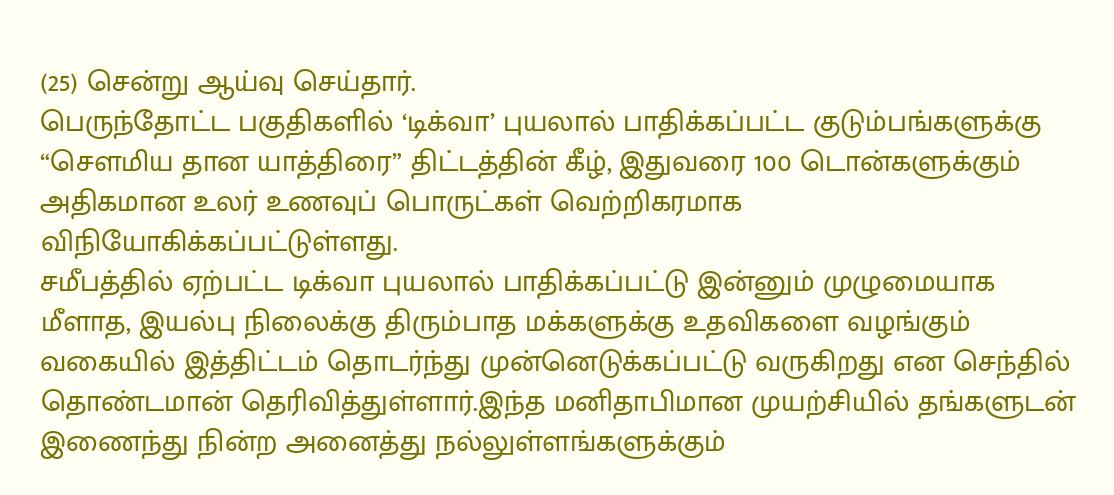(25) சென்று ஆய்வு செய்தார்.
பெருந்தோட்ட பகுதிகளில் ‘டிக்வா’ புயலால் பாதிக்கப்பட்ட குடும்பங்களுக்கு “சௌமிய தான யாத்திரை” திட்டத்தின் கீழ், இதுவரை 100 டொன்களுக்கும் அதிகமான உலர் உணவுப் பொருட்கள் வெற்றிகரமாக விநியோகிக்கப்பட்டுள்ளது.
சமீபத்தில் ஏற்பட்ட டிக்வா புயலால் பாதிக்கப்பட்டு இன்னும் முழுமையாக மீளாத, இயல்பு நிலைக்கு திரும்பாத மக்களுக்கு உதவிகளை வழங்கும் வகையில் இத்திட்டம் தொடர்ந்து முன்னெடுக்கப்பட்டு வருகிறது என செந்தில் தொண்டமான் தெரிவித்துள்ளார்.இந்த மனிதாபிமான முயற்சியில் தங்களுடன் இணைந்து நின்ற அனைத்து நல்லுள்ளங்களுக்கும்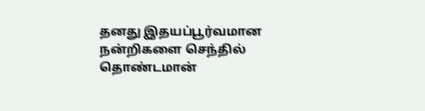தனது இதயப்பூர்வமான நன்றிகளை செந்தில் தொண்டமான்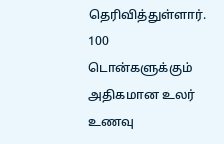தெரிவித்துள்ளார்.
100 டொன்களுக்கும் அதிகமான உலர் உணவு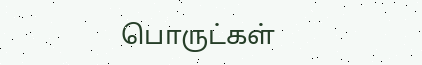பொருட்கள்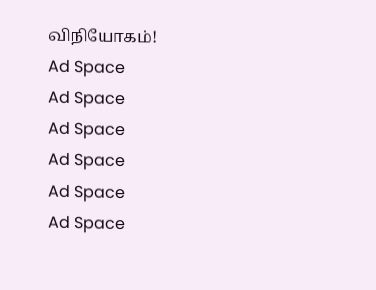விநியோகம்!
Ad Space
Ad Space
Ad Space
Ad Space
Ad Space
Ad Space